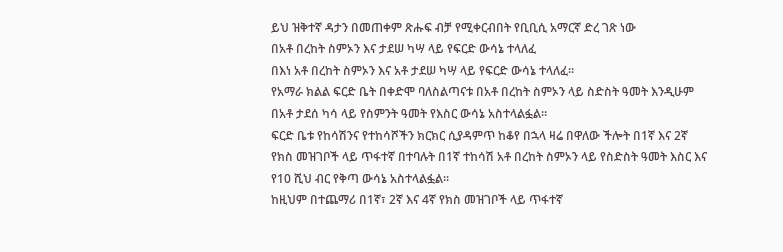ይህ ዝቅተኛ ዳታን በመጠቀም ጽሑፍ ብቻ የሚቀርብበት የቢቢሲ አማርኛ ድረ ገጽ ነው
በአቶ በረከት ስምኦን እና ታደሠ ካሣ ላይ የፍርድ ውሳኔ ተላለፈ
በእነ አቶ በረከት ስምኦን እና አቶ ታደሠ ካሣ ላይ የፍርድ ውሳኔ ተላለፈ።
የአማራ ክልል ፍርድ ቤት በቀድሞ ባለስልጣናቱ በአቶ በረከት ስምኦን ላይ ስድስት ዓመት እንዲሁም በአቶ ታደሰ ካሳ ላይ የስምንት ዓመት የእስር ውሳኔ አስተላልፏል።
ፍርድ ቤቱ የከሳሽንና የተከሳሾችን ክርክር ሲያዳምጥ ከቆየ በኋላ ዛሬ በዋለው ችሎት በ1ኛ እና 2ኛ የክስ መዝገቦች ላይ ጥፋተኛ በተባሉት በ1ኛ ተከሳሽ አቶ በረከት ስምኦን ላይ የስድስት ዓመት እስር እና የ10 ሺህ ብር የቅጣ ውሳኔ አስተላልፏል።
ከዚህም በተጨማሪ በ1ኛ፣ 2ኛ እና 4ኛ የክስ መዝገቦች ላይ ጥፋተኛ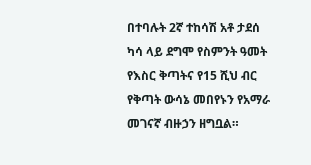በተባሉት 2ኛ ተከሳሽ አቶ ታደሰ ካሳ ላይ ደግሞ የስምንት ዓመት የእስር ቅጣትና የ15 ሺህ ብር የቅጣት ውሳኔ መበየኑን የአማራ መገናኛ ብዙኃን ዘግቧል።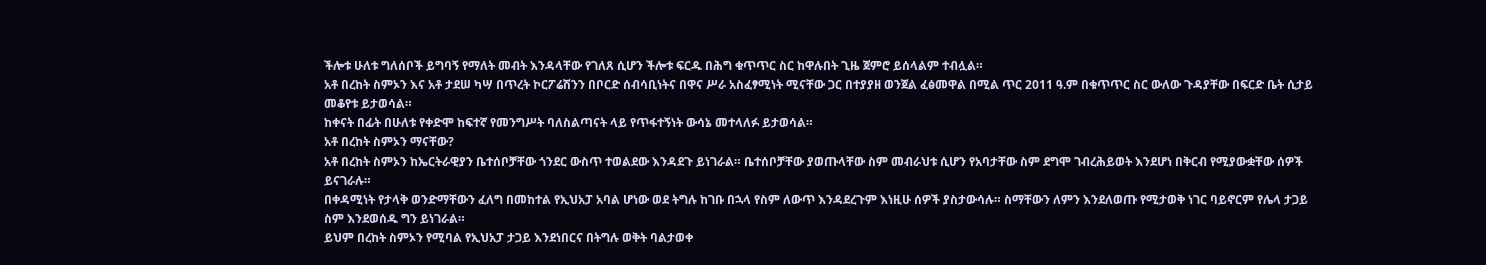ችሎቱ ሁለቱ ግለሰቦች ይግባኝ የማለት መብት እንዳላቸው የገለጸ ሲሆን ችሎቱ ፍርዱ በሕግ ቁጥጥር ስር ከዋሉበት ጊዜ ጀምሮ ይሰላልም ተብሏል።
አቶ በረከት ስምኦን እና አቶ ታደሠ ካሣ በጥረት ኮርፖሬሽንን በቦርድ ሰብሳቢነትና በዋና ሥራ አስፈፃሚነት ሚናቸው ጋር በተያያዘ ወንጀል ፈፅመዋል በሚል ጥር 2011 ዓ.ም በቁጥጥር ስር ውለው ጉዳያቸው በፍርድ ቤት ሲታይ መቆየቱ ይታወሳል።
ከቀናት በፊት በሁለቱ የቀድሞ ከፍተኛ የመንግሥት ባለስልጣናት ላይ የጥፋተኝነት ውሳኔ መተላለፉ ይታወሳል።
አቶ በረከት ስምኦን ማናቸው?
አቶ በረከት ስምኦን ከኤርትራዊያን ቤተሰቦቻቸው ጎንደር ውስጥ ተወልደው እንዳደጉ ይነገራል። ቤተሰቦቻቸው ያወጡላቸው ስም መብራህቱ ሲሆን የአባታቸው ስም ደግሞ ገብረሕይወት እንደሆነ በቅርብ የሚያውቋቸው ሰዎች ይናገራሉ።
በቀዳሚነት የታላቅ ወንድማቸውን ፈለግ በመከተል የኢህአፓ አባል ሆነው ወደ ትግሉ ከገቡ በኋላ የስም ለውጥ እንዳደረጉም እነዚሁ ሰዎች ያስታውሳሉ። ስማቸውን ለምን እንደለወጡ የሚታወቅ ነገር ባይኖርም የሌላ ታጋይ ስም እንደወሰዱ ግን ይነገራል።
ይህም በረከት ስምኦን የሚባል የኢህአፓ ታጋይ እንደነበርና በትግሉ ወቅት ባልታወቀ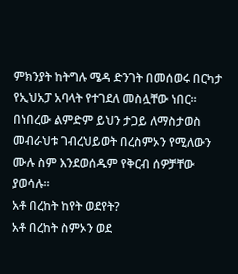ምክንያት ከትግሉ ሜዳ ድንገት በመሰወሩ በርካታ የኢህአፓ አባላት የተገደለ መስሏቸው ነበር።
በነበረው ልምድም ይህን ታጋይ ለማስታወስ መብራህቱ ገብረህይወት በረስምኦን የሚለውን ሙሉ ስም እንደወሰዱም የቅርብ ሰዎቻቸው ያወሳሉ።
አቶ በረከት ከየት ወደየት?
አቶ በረከት ስምኦን ወደ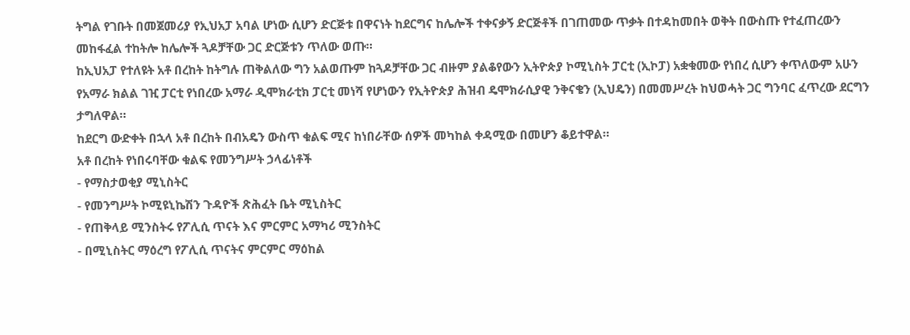ትግል የገቡት በመጀመሪያ የኢህአፓ አባል ሆነው ሲሆን ድርጅቱ በዋናነት ከደርግና ከሌሎች ተቀናቃኝ ድርጅቶች በገጠመው ጥቃት በተዳከመበት ወቅት በውስጡ የተፈጠረውን መከፋፈል ተከትሎ ከሌሎች ጓዶቻቸው ጋር ድርጅቱን ጥለው ወጡ።
ከኢህአፓ የተለዩት አቶ በረከት ከትግሉ ጠቅልለው ግን አልወጡም ከጓዶቻቸው ጋር ብዙም ያልቆየውን ኢትዮጵያ ኮሚኒስት ፓርቲ (ኢኮፓ) አቋቁመው የነበረ ሲሆን ቀጥለውም አሁን የአማራ ክልል ገዢ ፓርቲ የነበረው አማራ ዲሞክራቲክ ፓርቲ መነሻ የሆነውን የኢትዮጵያ ሕዝብ ዴሞክራሲያዊ ንቅናቄን (ኢህዴን) በመመሥረት ከህወሓት ጋር ግንባር ፈጥረው ደርግን ታግለዋል።
ከደርግ ውድቀት በኋላ አቶ በረከት በብአዴን ውስጥ ቁልፍ ሚና ከነበራቸው ሰዎች መካከል ቀዳሚው በመሆን ቆይተዋል።
አቶ በረከት የነበሩባቸው ቁልፍ የመንግሥት ኃላፊነቶች
- የማስታወቂያ ሚኒስትር
- የመንግሥት ኮሚዩኒኬሽን ጉዳዮች ጽሕፈት ቤት ሚኒስትር
- የጠቅላይ ሚንስትሩ የፖሊሲ ጥናት እና ምርምር አማካሪ ሚንስትር
- በሚኒስትር ማዕረግ የፖሊሲ ጥናትና ምርምር ማዕከል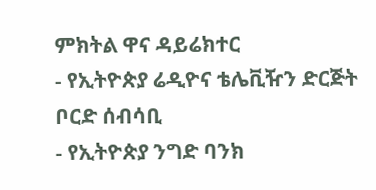ምክትል ዋና ዳይሬክተር
- የኢትዮጵያ ሬዲዮና ቴሌቪዥን ድርጅት ቦርድ ሰብሳቢ
- የኢትዮጵያ ንግድ ባንክ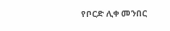የቦርድ ሊቀ መንበር